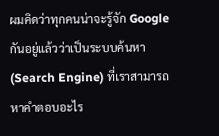ผมคิดว่าทุกคนน่าจะรู้จัก Google กันอยู่แล้วว่าเป็นระบบค้นหา (Search Engine) ที่เราสามารถหาคำตอบอะไร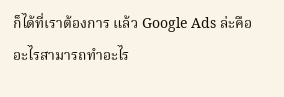ก็ได้ที่เราต้องการ แล้ว Google Ads ล่ะคืออะไรสามารถทำอะไร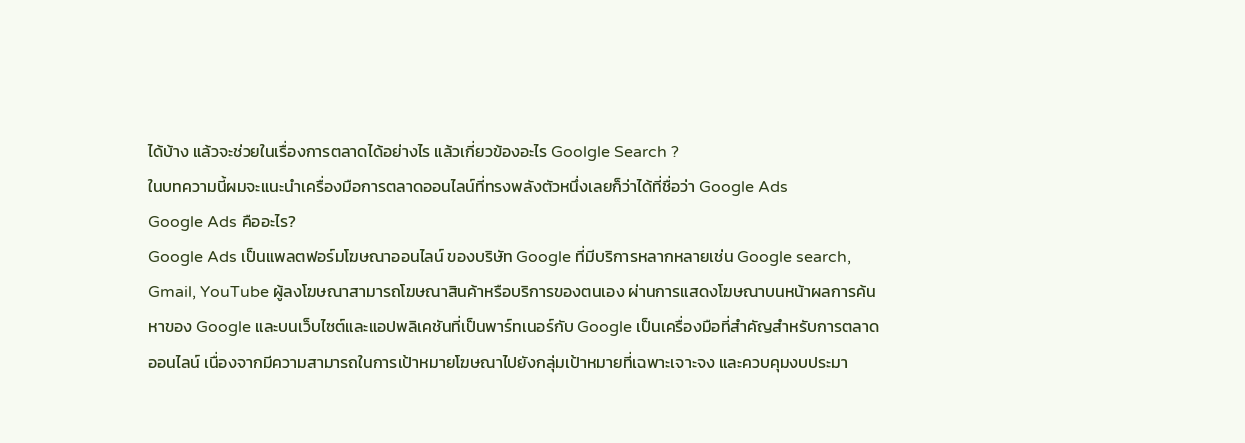ได้บ้าง แล้วจะช่วยในเรื่องการตลาดได้อย่างไร แล้วเกี่ยวข้องอะไร Goolgle Search ?
ในบทความนี้ผมจะแนะนำเครื่องมือการตลาดออนไลน์ที่ทรงพลังตัวหนึ่งเลยก็ว่าได้ที่ชื่อว่า Google Ads
Google Ads คืออะไร?
Google Ads เป็นแพลตฟอร์มโฆษณาออนไลน์ ของบริษัท Google ที่มีบริการหลากหลายเช่น Google search, Gmail, YouTube ผู้ลงโฆษณาสามารถโฆษณาสินค้าหรือบริการของตนเอง ผ่านการแสดงโฆษณาบนหน้าผลการค้นหาของ Google และบนเว็บไซต์และแอปพลิเคชันที่เป็นพาร์ทเนอร์กับ Google เป็นเครื่องมือที่สำคัญสำหรับการตลาดออนไลน์ เนื่องจากมีความสามารถในการเป้าหมายโฆษณาไปยังกลุ่มเป้าหมายที่เฉพาะเจาะจง และควบคุมงบประมา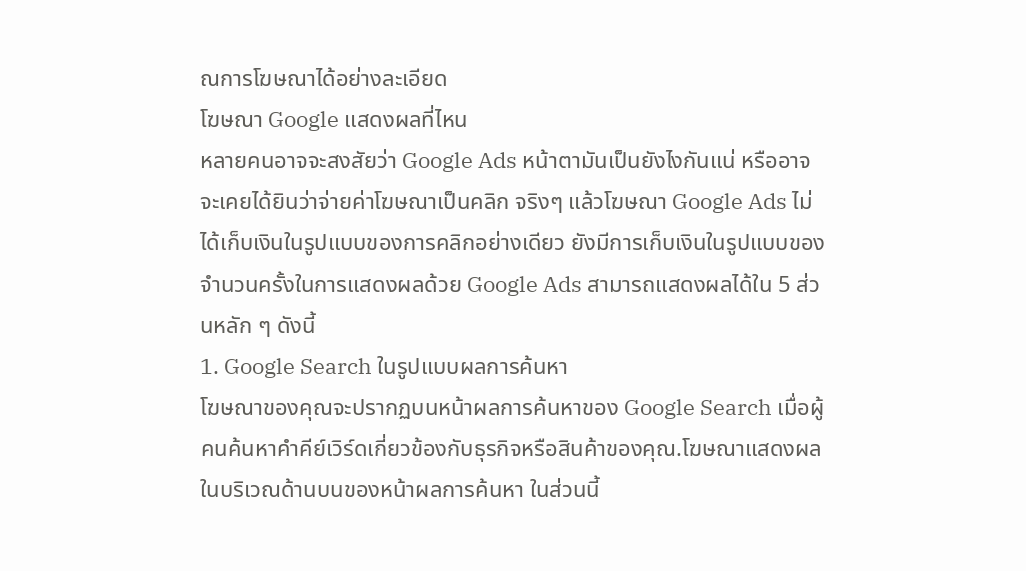ณการโฆษณาได้อย่างละเอียด
โฆษณา Google แสดงผลที่ไหน
หลายคนอาจจะสงสัยว่า Google Ads หน้าตามันเป็นยังไงกันแน่ หรืออาจจะเคยได้ยินว่าจ่ายค่าโฆษณาเป็นคลิก จริงๆ แล้วโฆษณา Google Ads ไม่ได้เก็บเงินในรูปแบบของการคลิกอย่างเดียว ยังมีการเก็บเงินในรูปแบบของ จำนวนครั้งในการแสดงผลด้วย Google Ads สามารถแสดงผลได้ใน 5 ส่วนหลัก ๆ ดังนี้
1. Google Search ในรูปแบบผลการค้นหา
โฆษณาของคุณจะปรากฏบนหน้าผลการค้นหาของ Google Search เมื่อผู้คนค้นหาคำคีย์เวิร์ดเกี่ยวข้องกับธุรกิจหรือสินค้าของคุณ.โฆษณาแสดงผลในบริเวณด้านบนของหน้าผลการค้นหา ในส่วนนี้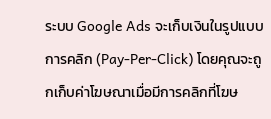ระบบ Google Ads จะเก็บเงินในรูปแบบการคลิก (Pay-Per-Click) โดยคุณจะถูกเก็บค่าโฆษณาเมื่อมีการคลิกที่โฆษ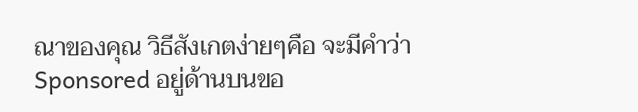ณาของคุณ วิธีสังเกตง่ายๆคือ จะมีคำว่า Sponsored อยู่ด้านบนขอ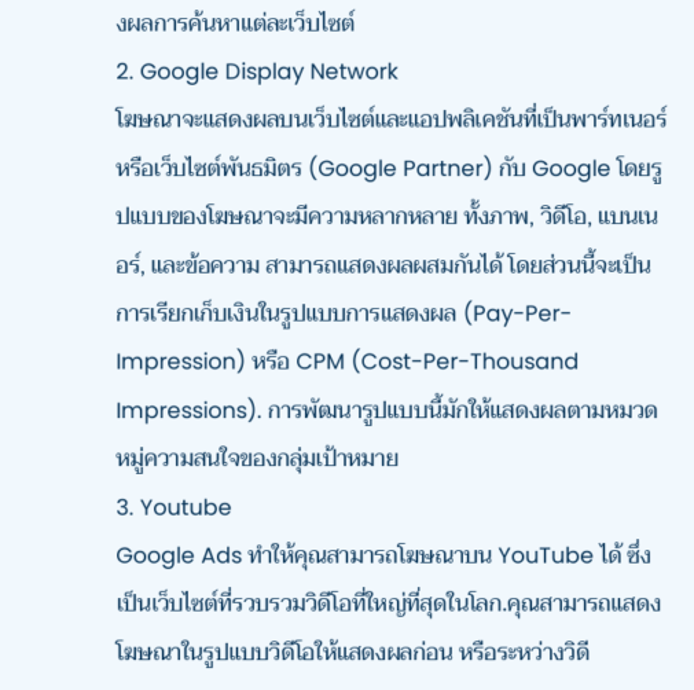งผลการค้นหาแต่ละเว็บไซต์
2. Google Display Network
โฆษณาจะแสดงผลบนเว็บไซต์และแอปพลิเคชันที่เป็นพาร์ทเนอร์หรือเว็บไซต์พันธมิตร (Google Partner) กับ Google โดยรูปแบบของโฆษณาจะมีความหลากหลาย ทั้งภาพ, วิดีโอ, แบนเนอร์, และข้อความ สามารถแสดงผลผสมกันได้ โดยส่วนนี้จะเป็นการเรียกเก็บเงินในรูปแบบการแสดงผล (Pay-Per-Impression) หรือ CPM (Cost-Per-Thousand Impressions). การพัฒนารูปแบบนี้มักให้แสดงผลตามหมวดหมู่ความสนใจของกลุ่มเป้าหมาย
3. Youtube
Google Ads ทำให้คุณสามารถโฆษณาบน YouTube ได้ ซึ่งเป็นเว็บไซต์ที่รวบรวมวิดีโอที่ใหญ่ที่สุดในโลก.คุณสามารถแสดงโฆษณาในรูปแบบวิดีโอให้แสดงผลก่อน หรือระหว่างวิดี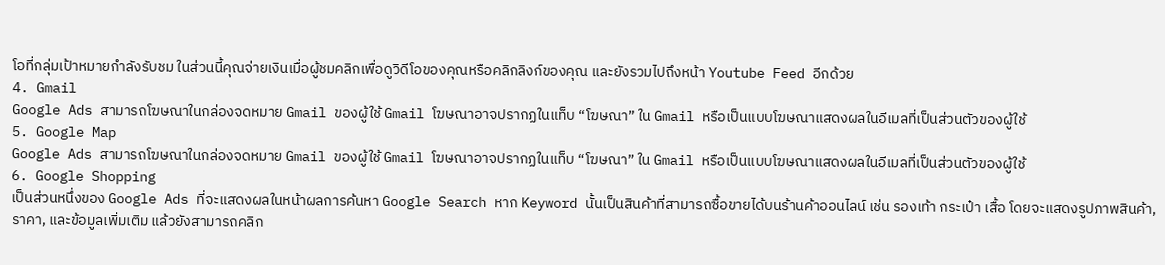โอที่กลุ่มเป้าหมายกำลังรับชม ในส่วนนี้คุณจ่ายเงินเมื่อผู้ชมคลิกเพื่อดูวิดีโอของคุณหรือคลิกลิงก์ของคุณ และยังรวมไปถึงหน้า Youtube Feed อีกด้วย
4. Gmail
Google Ads สามารถโฆษณาในกล่องจดหมาย Gmail ของผู้ใช้ Gmail โฆษณาอาจปรากฏในแท็บ “โฆษณา” ใน Gmail หรือเป็นแบบโฆษณาแสดงผลในอีเมลที่เป็นส่วนตัวของผู้ใช้
5. Google Map
Google Ads สามารถโฆษณาในกล่องจดหมาย Gmail ของผู้ใช้ Gmail โฆษณาอาจปรากฏในแท็บ “โฆษณา” ใน Gmail หรือเป็นแบบโฆษณาแสดงผลในอีเมลที่เป็นส่วนตัวของผู้ใช้
6. Google Shopping
เป็นส่วนหนึ่งของ Google Ads ที่จะแสดงผลในหน้าผลการค้นหา Google Search หาก Keyword นั้นเป็นสินค้าที่สามารถซื้อขายได้บนร้านค้าออนไลน์ เช่น รองเท้า กระเป๋า เสื้อ โดยจะแสดงรูปภาพสินค้า, ราคา, และข้อมูลเพิ่มเติม แล้วยังสามารถคลิก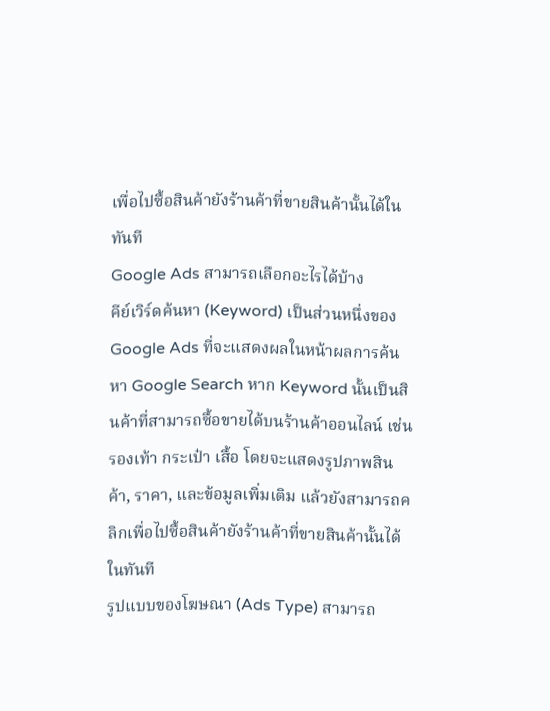เพื่อไปซื้อสินค้ายังร้านค้าที่ขายสินค้านั้นได้ในทันที
Google Ads สามารถเลือกอะไรได้บ้าง
คีย์เวิร์ดค้นหา (Keyword) เป็นส่วนหนึ่งของ Google Ads ที่จะแสดงผลในหน้าผลการค้นหา Google Search หาก Keyword นั้นเป็นสินค้าที่สามารถซื้อขายได้บนร้านค้าออนไลน์ เช่น รองเท้า กระเป๋า เสื้อ โดยจะแสดงรูปภาพสินค้า, ราคา, และข้อมูลเพิ่มเติม แล้วยังสามารถคลิกเพื่อไปซื้อสินค้ายังร้านค้าที่ขายสินค้านั้นได้ในทันที
รูปแบบของโฆษณา (Ads Type) สามารถ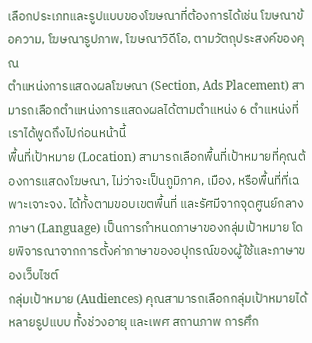เลือกประเภทและรูปแบบของโฆษณาที่ต้องการได้เช่น โฆษณาข้อความ, โฆษณารูปภาพ, โฆษณาวิดีโอ, ตามวัตถุประสงค์ของคุณ
ตำแหน่งการแสดงผลโฆษณา (Section, Ads Placement) สามารถเลือกตำแหน่งการแสดงผลได้ตามตำแหน่ง 6 ตำแหน่งที่เราได้พูดถึงไปก่อนหน้านี้
พื้นที่เป้าหมาย (Location) สามารถเลือกพื้นที่เป้าหมายที่คุณต้องการแสดงโฆษณา, ไม่ว่าจะเป็นภูมิภาค, เมือง, หรือพื้นที่ที่เฉพาะเจาะจง. ได้ทั้งตามขอบเขตพื้นที่ และรัศมีจากจุดศูนย์กลาง
ภาษา (Language) เป็นการกำหนดภาษาของกลุ่มเป้าหมาย โดยพิจารณาจากการตั้งค่าภาษาของอปุกรณ์ของผู้ใช้และภาษาของเว็บไซต์
กลุ่มเป้าหมาย (Audiences) คุณสามารถเลือกกลุ่มเป้าหมายได้หลายรูปแบบ ทั้งช่วงอายุ และเพศ สถานภาพ การศึก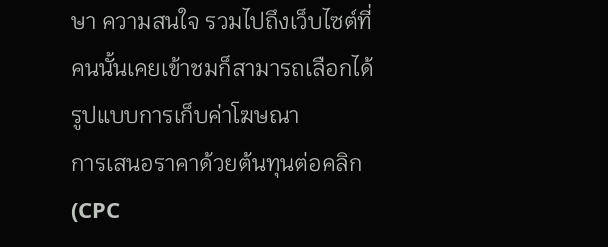ษา ความสนใจ รวมไปถึงเว็บไซต์ที่คนนั้นเคยเข้าชมก็สามารถเลือกได้
รูปแบบการเก็บค่าโฆษณา
การเสนอราคาด้วยต้นทุนต่อคลิก (CPC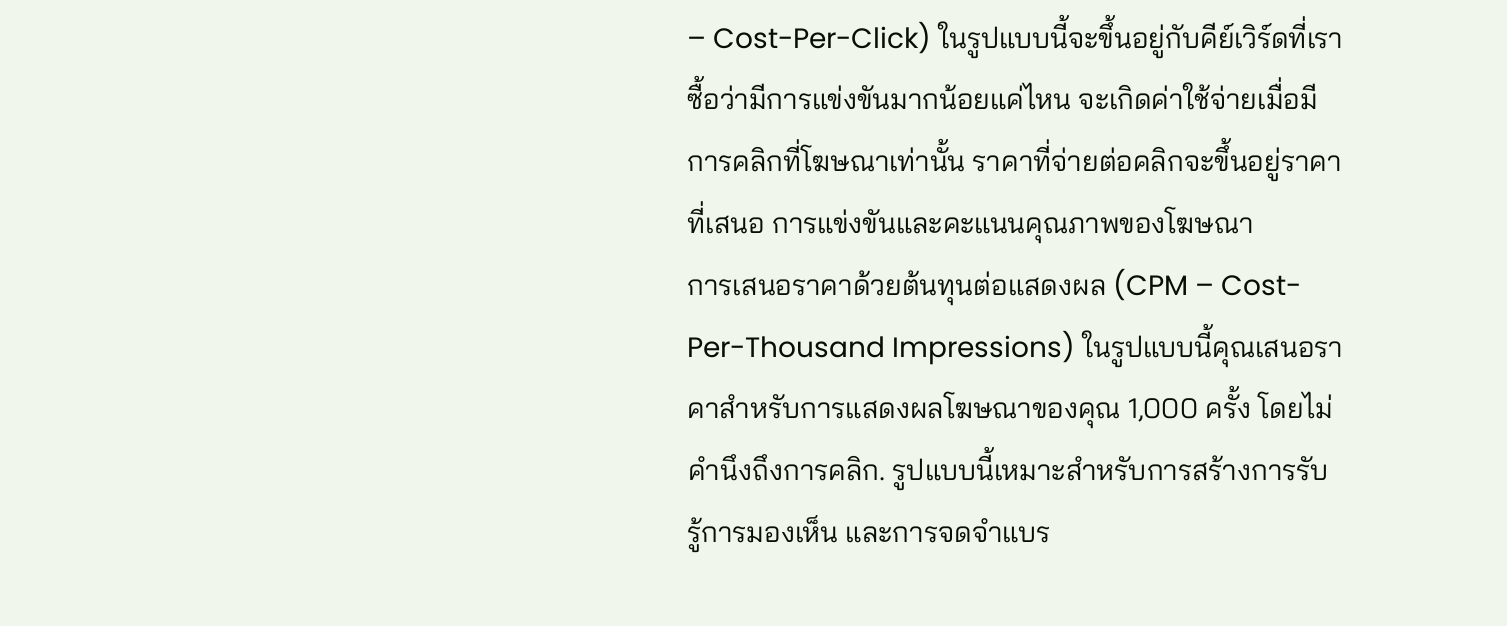– Cost-Per-Click) ในรูปแบบนี้จะขึ้นอยู่กับคีย์เวิร์ดที่เราซื้อว่ามีการแข่งขันมากน้อยแค่ไหน จะเกิดค่าใช้จ่ายเมื่อมีการคลิกที่โฆษณาเท่านั้น ราคาที่จ่ายต่อคลิกจะขึ้นอยู่ราคาที่เสนอ การแข่งขันและคะแนนคุณภาพของโฆษณา
การเสนอราคาด้วยต้นทุนต่อแสดงผล (CPM – Cost-Per-Thousand Impressions) ในรูปแบบนี้คุณเสนอราคาสำหรับการแสดงผลโฆษณาของคุณ 1,000 ครั้ง โดยไม่คำนึงถึงการคลิก. รูปแบบนี้เหมาะสำหรับการสร้างการรับ รู้การมองเห็น และการจดจำแบร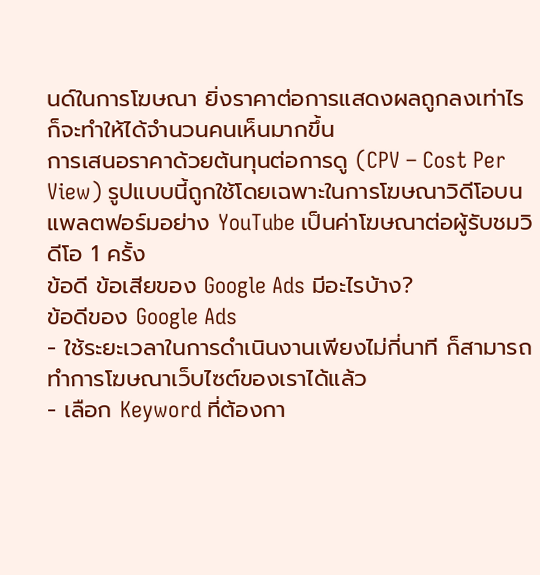นด์ในการโฆษณา ยิ่งราคาต่อการแสดงผลถูกลงเท่าไร ก็จะทำให้ได้จำนวนคนเห็นมากขึ้น
การเสนอราคาด้วยต้นทุนต่อการดู (CPV – Cost Per View) รูปแบบนี้ถูกใช้โดยเฉพาะในการโฆษณาวิดีโอบนแพลตฟอร์มอย่าง YouTube เป็นค่าโฆษณาต่อผู้รับชมวิดีโอ 1 ครั้ง
ข้อดี ข้อเสียของ Google Ads มีอะไรบ้าง?
ข้อดีของ Google Ads
- ใช้ระยะเวลาในการดำเนินงานเพียงไม่กี่นาที ก็สามารถทำการโฆษณาเว็บไซต์ของเราได้แล้ว
- เลือก Keyword ที่ต้องกา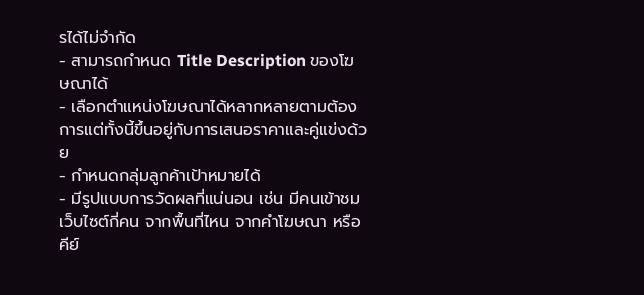รได้ไม่จำกัด
- สามารถกำหนด Title Description ของโฆษณาได้
- เลือกตำแหน่งโฆษณาได้หลากหลายตามต้องการแต่ทั้งนี้ขึ้นอยู่กับการเสนอราคาและคู่แข่งด้วย
- กำหนดกลุ่มลูกค้าเป้าหมายได้
- มีรูปแบบการวัดผลที่แน่นอน เช่น มีคนเข้าชมเว็บไซต์กี่คน จากพื้นที่ไหน จากคำโฆษณา หรือคีย์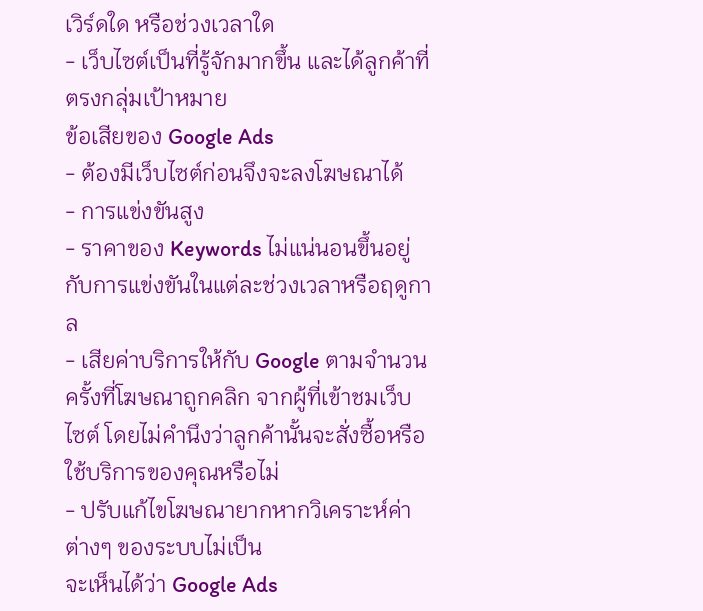เวิร์ดใด หรือช่วงเวลาใด
- เว็บไซต์เป็นที่รู้จักมากขึ้น และได้ลูกค้าที่ตรงกลุ่มเป้าหมาย
ข้อเสียของ Google Ads
- ต้องมีเว็บไซต์ก่อนจึงจะลงโฆษณาได้
- การแข่งขันสูง
- ราคาของ Keywords ไม่แน่นอนขึ้นอยู่กับการแข่งขันในแต่ละช่วงเวลาหรือฤดูกาล
- เสียค่าบริการให้กับ Google ตามจำนวนครั้งที่โฆษณาถูกคลิก จากผู้ที่เข้าชมเว็บไซต์ โดยไม่คำนึงว่าลูกค้านั้นจะสั่งซื้อหรือใช้บริการของคุณหรือไม่
- ปรับแก้ไขโฆษณายากหากวิเคราะห์ค่าต่างๆ ของระบบไม่เป็น
จะเห็นได้ว่า Google Ads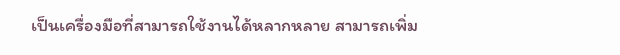เป็นเครื่องมือที่สามารถใช้งานได้หลากหลาย สามารถเพิ่ม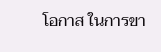โอกาส ในการขา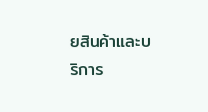ยสินค้าและบริการ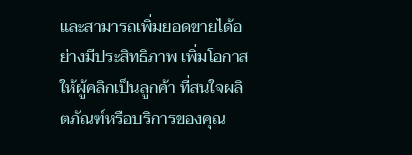และสามารถเพิ่มยอดขายได้อย่างมีประสิทธิภาพ เพิ่มโอกาสให้ผู้คลิกเป็นลูกค้า ที่สนใจผลิตภัณฑ์หรือบริการของคุณ